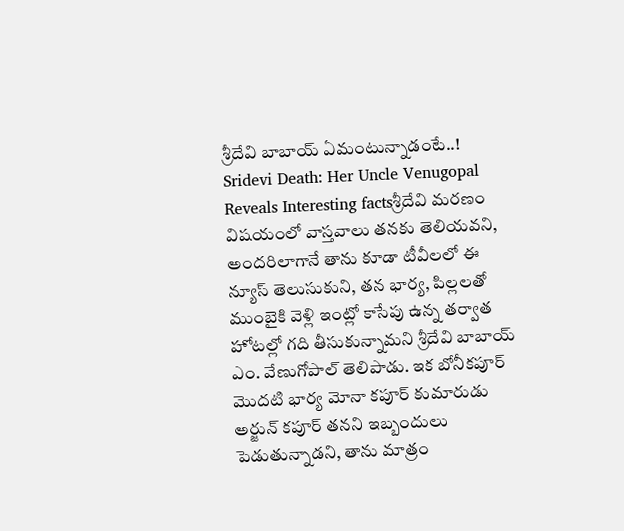శ్రీదేవి బాబాయ్ ఏమంటున్నాడంటే..!
Sridevi Death: Her Uncle Venugopal Reveals Interesting factsశ్రీదేవి మరణం విషయంలో వాస్తవాలు తనకు తెలియవని, అందరిలాగానే తాను కూడా టీవీలలో ఈ న్యూస్ తెలుసుకుని, తన భార్య, పిల్లలతో ముంబైకి వెళ్లి ఇంట్లో కాసేపు ఉన్న తర్వాత హోటల్లో గది తీసుకున్నామని శ్రీదేవి బాబాయ్ ఎం. వేణుగోపాల్ తెలిపాడు. ఇక బోనీకపూర్ మొదటి భార్య మోనా కపూర్ కుమారుడు అర్జున్ కపూర్ తనని ఇబ్బందులు పెడుతున్నాడని, తాను మాత్రం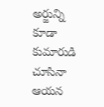అర్జున్ని కూడా కుమారుడి చూసినా ఆయన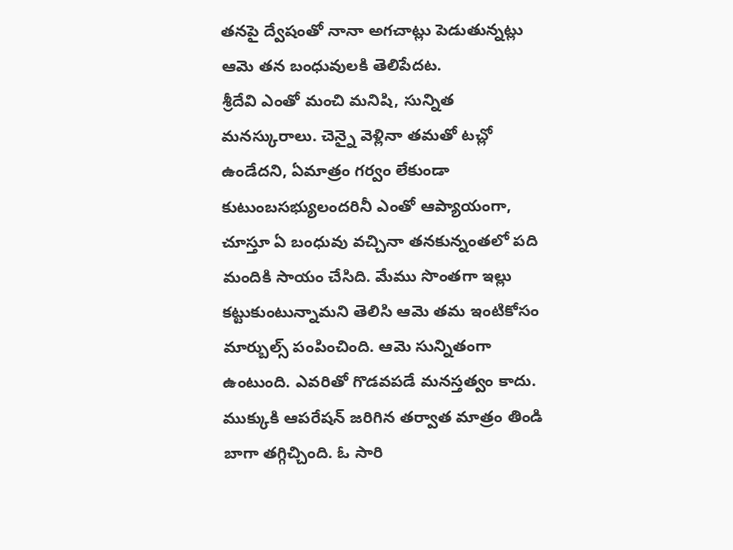తనపై ద్వేషంతో నానా అగచాట్లు పెడుతున్నట్లు ఆమె తన బంధువులకి తెలిపేదట.
శ్రీదేవి ఎంతో మంచి మనిషి, సున్నిత మనస్కురాలు. చెన్నై వెళ్లినా తమతో టచ్లో ఉండేదని, ఏమాత్రం గర్వం లేకుండా కుటుంబసభ్యులందరినీ ఎంతో ఆప్యాయంగా, చూస్తూ ఏ బంధువు వచ్చినా తనకున్నంతలో పది మందికి సాయం చేసిది. మేము సొంతగా ఇల్లు కట్టుకుంటున్నామని తెలిసి ఆమె తమ ఇంటికోసం మార్బుల్స్ పంపించింది. ఆమె సున్నితంగా ఉంటుంది. ఎవరితో గొడవపడే మనస్తత్వం కాదు. ముక్కుకి ఆపరేషన్ జరిగిన తర్వాత మాత్రం తిండి బాగా తగ్గిచ్చింది. ఓ సారి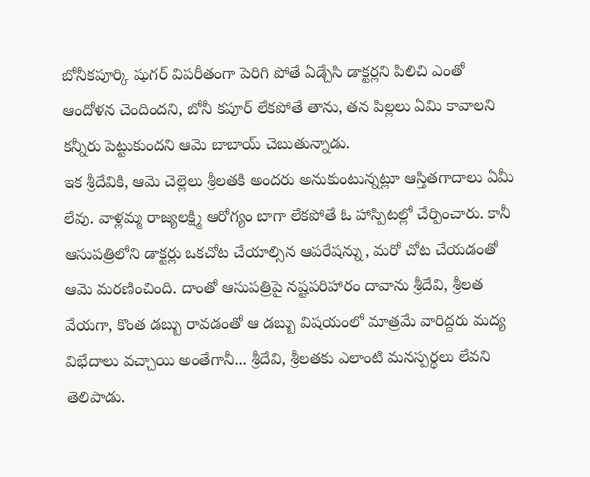బోనీకపూర్కి షుగర్ విపరీతంగా పెరిగి పోతే ఏడ్చేసి డాక్టర్లని పిలిచి ఎంతో ఆందోళన చెందిందని, బోనీ కపూర్ లేకపోతే తాను, తన పిల్లలు ఏమి కావాలని కన్నీరు పెట్టుకుందని ఆమె బాబాయ్ చెబుతున్నాడు.
ఇక శ్రీదేవికి, ఆమె చెల్లెలు శ్రీలతకి అందరు అనుకుంటున్నట్లూ ఆస్తితగాదాలు ఏమీ లేవు. వాళ్లమ్మ రాజ్యలక్ష్మి ఆరోగ్యం బాగా లేకపోతే ఓ హాస్పిటల్లో చేర్పించారు. కానీ ఆసుపత్రిలోని డాక్టర్లు ఒకచోట చేయాల్సిన ఆపరేషన్ను, మరో చోట చేయడంతో ఆమె మరణించింది. దాంతో ఆసుపత్రిపై నష్టపరిహారం దావాను శ్రీదేవి, శ్రీలత వేయగా, కొంత డబ్బు రావడంతో ఆ డబ్బు విషయంలో మాత్రమే వారిద్దరు మద్య విభేదాలు వచ్చాయి అంతేగానీ... శ్రీదేవి, శ్రీలతకు ఎలాంటి మనస్పర్థలు లేవని తెలిపాడు.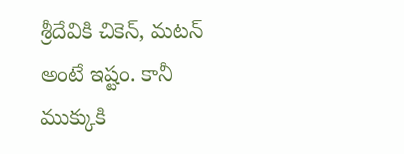శ్రీదేవికి చికెన్, మటన్ అంటే ఇష్టం. కానీ ముక్కుకి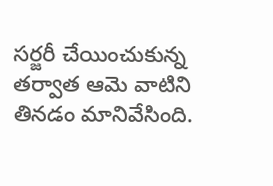సర్జరీ చేయించుకున్న తర్వాత ఆమె వాటిని తినడం మానివేసింది.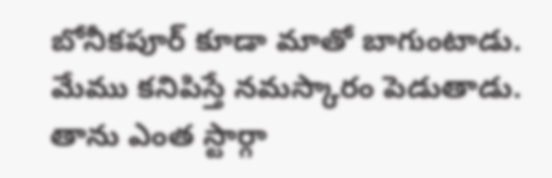బోనీకపూర్ కూడా మాతో బాగుంటాడు. మేము కనిపిస్తే నమస్కారం పెడుతాడు. తాను ఎంత స్టార్గా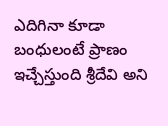ఎదిగినా కూడా బంధులంటే ప్రాణం ఇచ్చేస్తుంది శ్రీదేవి అని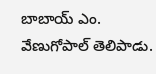బాబాయ్ ఎం. వేణుగోపాల్ తెలిపాడు.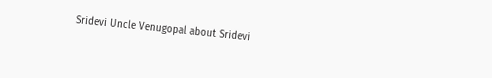Sridevi Uncle Venugopal about Sridevi